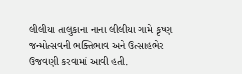લીલીયા તાલુકાના નાના લીલીયા ગામે કૃષ્ણ જન્મોત્સવની ભક્તિભાવ અને ઉત્સાહભેર ઉજવણી કરવામાં આવી હતી.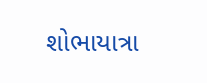શોભાયાત્રા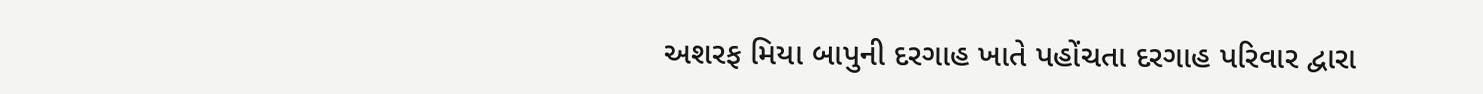અશરફ મિયા બાપુની દરગાહ ખાતે પહોંચતા દરગાહ પરિવાર દ્વારા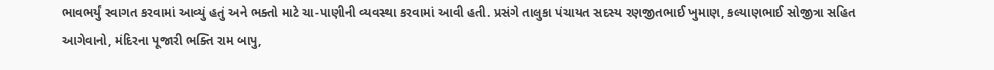ભાવભર્યું સ્વાગત કરવામાં આવ્યું હતું અને ભક્તો માટે ચા-પાણીની વ્યવસ્થા કરવામાં આવી હતી. પ્રસંગે તાલુકા પંચાયત સદસ્ય રણજીતભાઈ ખુમાણ, કલ્યાણભાઈ સોજીત્રા સહિત આગેવાનો, મંદિરના પૂજારી ભક્તિ રામ બાપુ,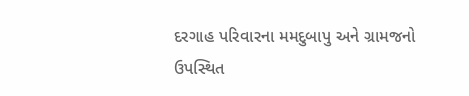દરગાહ પરિવારના મમદુબાપુ અને ગ્રામજનો ઉપસ્થિત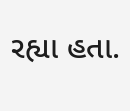રહ્યા હતા.